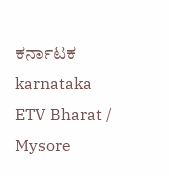ಕರ್ನಾಟಕ
karnataka
ETV Bharat / Mysore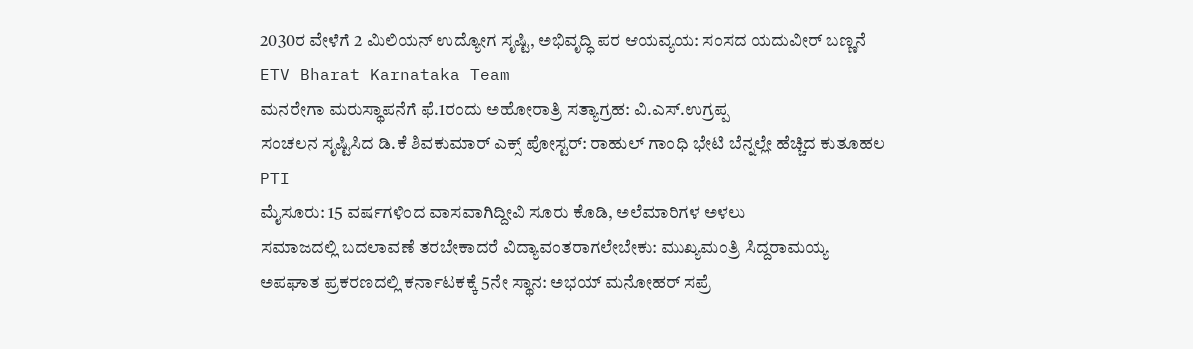2030ರ ವೇಳೆಗೆ 2 ಮಿಲಿಯನ್ ಉದ್ಯೋಗ ಸೃಷ್ಟಿ, ಅಭಿವೃದ್ಧಿ ಪರ ಆಯವ್ಯಯ: ಸಂಸದ ಯದುವೀರ್ ಬಣ್ಣನೆ
ETV Bharat Karnataka Team
ಮನರೇಗಾ ಮರುಸ್ಥಾಪನೆಗೆ ಫೆ.1ರಂದು ಅಹೋರಾತ್ರಿ ಸತ್ಯಾಗ್ರಹ: ವಿ.ಎಸ್.ಉಗ್ರಪ್ಪ
ಸಂಚಲನ ಸೃಷ್ಟಿಸಿದ ಡಿ.ಕೆ ಶಿವಕುಮಾರ್ ಎಕ್ಸ್ ಪೋಸ್ಟರ್: ರಾಹುಲ್ ಗಾಂಧಿ ಭೇಟಿ ಬೆನ್ನಲ್ಲೇ ಹೆಚ್ಚಿದ ಕುತೂಹಲ
PTI
ಮೈಸೂರು: 15 ವರ್ಷಗಳಿಂದ ವಾಸವಾಗಿದ್ದೀವಿ ಸೂರು ಕೊಡಿ, ಅಲೆಮಾರಿಗಳ ಅಳಲು
ಸಮಾಜದಲ್ಲಿ ಬದಲಾವಣೆ ತರಬೇಕಾದರೆ ವಿದ್ಯಾವಂತರಾಗಲೇಬೇಕು: ಮುಖ್ಯಮಂತ್ರಿ ಸಿದ್ದರಾಮಯ್ಯ
ಅಪಘಾತ ಪ್ರಕರಣದಲ್ಲಿ ಕರ್ನಾಟಕಕ್ಕೆ 5ನೇ ಸ್ಥಾನ: ಅಭಯ್ ಮನೋಹರ್ ಸಪ್ರೆ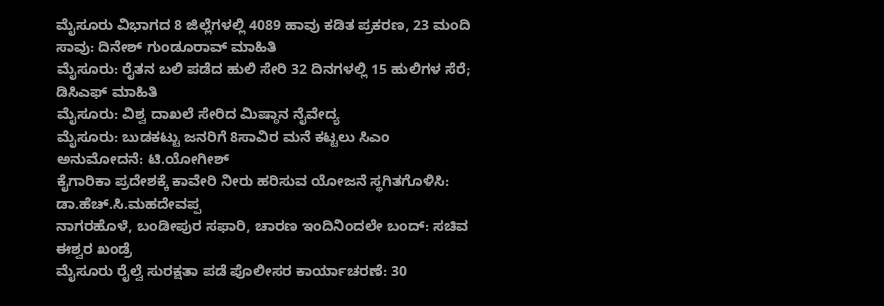ಮೈಸೂರು ವಿಭಾಗದ 8 ಜಿಲ್ಲೆಗಳಲ್ಲಿ 4089 ಹಾವು ಕಡಿತ ಪ್ರಕರಣ, 23 ಮಂದಿ ಸಾವು: ದಿನೇಶ್ ಗುಂಡೂರಾವ್ ಮಾಹಿತಿ
ಮೈಸೂರು: ರೈತನ ಬಲಿ ಪಡೆದ ಹುಲಿ ಸೇರಿ 32 ದಿನಗಳಲ್ಲಿ 15 ಹುಲಿಗಳ ಸೆರೆ; ಡಿಸಿಎಫ್ ಮಾಹಿತಿ
ಮೈಸೂರು: ವಿಶ್ವ ದಾಖಲೆ ಸೇರಿದ ಮಿಷ್ಠಾನ ನೈವೇದ್ಯ
ಮೈಸೂರು: ಬುಡಕಟ್ಟು ಜನರಿಗೆ 8ಸಾವಿರ ಮನೆ ಕಟ್ಟಲು ಸಿಎಂ ಅನುಮೋದನೆ: ಟಿ.ಯೋಗೀಶ್
ಕೈಗಾರಿಕಾ ಪ್ರದೇಶಕ್ಕೆ ಕಾವೇರಿ ನೀರು ಹರಿಸುವ ಯೋಜನೆ ಸ್ಥಗಿತಗೊಳಿಸಿ: ಡಾ.ಹೆಚ್.ಸಿ.ಮಹದೇವಪ್ಪ
ನಾಗರಹೊಳೆ, ಬಂಡೀಪುರ ಸಫಾರಿ, ಚಾರಣ ಇಂದಿನಿಂದಲೇ ಬಂದ್: ಸಚಿವ ಈಶ್ವರ ಖಂಡ್ರೆ
ಮೈಸೂರು ರೈಲ್ವೆ ಸುರಕ್ಷತಾ ಪಡೆ ಪೊಲೀಸರ ಕಾರ್ಯಾಚರಣೆ: 30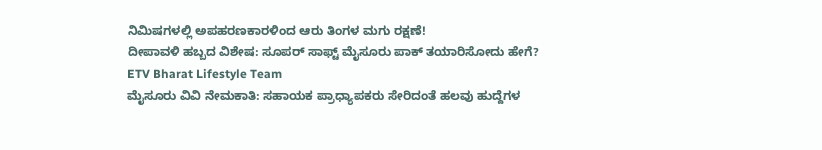ನಿಮಿಷಗಳಲ್ಲಿ ಅಪಹರಣಕಾರಳಿಂದ ಆರು ತಿಂಗಳ ಮಗು ರಕ್ಷಣೆ!
ದೀಪಾವಳಿ ಹಬ್ಬದ ವಿಶೇಷ: ಸೂಪರ್ ಸಾಫ್ಟ್ ಮೈಸೂರು ಪಾಕ್ ತಯಾರಿಸೋದು ಹೇಗೆ?
ETV Bharat Lifestyle Team
ಮೈಸೂರು ವಿವಿ ನೇಮಕಾತಿ: ಸಹಾಯಕ ಪ್ರಾಧ್ಯಾಪಕರು ಸೇರಿದಂತೆ ಹಲವು ಹುದ್ದೆಗಳ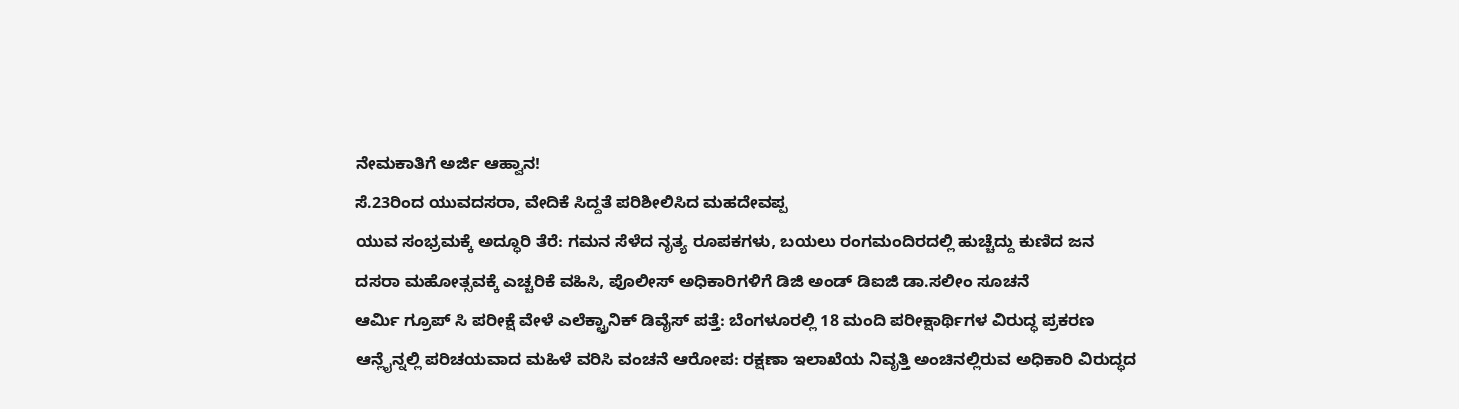ನೇಮಕಾತಿಗೆ ಅರ್ಜಿ ಆಹ್ವಾನ!
ಸೆ.23ರಿಂದ ಯುವದಸರಾ, ವೇದಿಕೆ ಸಿದ್ದತೆ ಪರಿಶೀಲಿಸಿದ ಮಹದೇವಪ್ಪ
ಯುವ ಸಂಭ್ರಮಕ್ಕೆ ಅದ್ಧೂರಿ ತೆರೆ: ಗಮನ ಸೆಳೆದ ನೃತ್ಯ ರೂಪಕಗಳು, ಬಯಲು ರಂಗಮಂದಿರದಲ್ಲಿ ಹುಚ್ಚೆದ್ದು ಕುಣಿದ ಜನ
ದಸರಾ ಮಹೋತ್ಸವಕ್ಕೆ ಎಚ್ಚರಿಕೆ ವಹಿಸಿ, ಪೊಲೀಸ್ ಅಧಿಕಾರಿಗಳಿಗೆ ಡಿಜಿ ಅಂಡ್ ಡಿಐಜಿ ಡಾ.ಸಲೀಂ ಸೂಚನೆ
ಆರ್ಮಿ ಗ್ರೂಪ್ ಸಿ ಪರೀಕ್ಷೆ ವೇಳೆ ಎಲೆಕ್ಟ್ರಾನಿಕ್ ಡಿವೈಸ್ ಪತ್ತೆ: ಬೆಂಗಳೂರಲ್ಲಿ 18 ಮಂದಿ ಪರೀಕ್ಷಾರ್ಥಿಗಳ ವಿರುದ್ಧ ಪ್ರಕರಣ
ಆನ್ಲೈನ್ನಲ್ಲಿ ಪರಿಚಯವಾದ ಮಹಿಳೆ ವರಿಸಿ ವಂಚನೆ ಆರೋಪ: ರಕ್ಷಣಾ ಇಲಾಖೆಯ ನಿವೃತ್ತಿ ಅಂಚಿನಲ್ಲಿರುವ ಅಧಿಕಾರಿ ವಿರುದ್ಧದ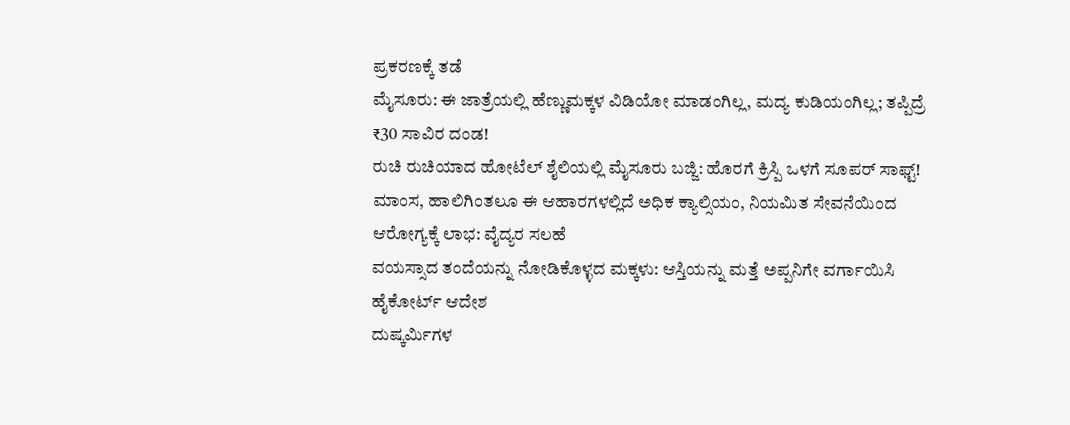ಪ್ರಕರಣಕ್ಕೆ ತಡೆ
ಮೈಸೂರು: ಈ ಜಾತ್ರೆಯಲ್ಲಿ ಹೆಣ್ಣುಮಕ್ಕಳ ವಿಡಿಯೋ ಮಾಡಂಗಿಲ್ಲ, ಮದ್ಯ ಕುಡಿಯಂಗಿಲ್ಲ; ತಪ್ಪಿದ್ರೆ ₹30 ಸಾವಿರ ದಂಡ!
ರುಚಿ ರುಚಿಯಾದ ಹೋಟೆಲ್ ಶೈಲಿಯಲ್ಲಿ ಮೈಸೂರು ಬಜ್ಜಿ: ಹೊರಗೆ ಕ್ರಿಸ್ಪಿ ಒಳಗೆ ಸೂಪರ್ ಸಾಫ್ಟ್!
ಮಾಂಸ, ಹಾಲಿಗಿಂತಲೂ ಈ ಆಹಾರಗಳಲ್ಲಿದೆ ಅಧಿಕ ಕ್ಯಾಲ್ಸಿಯಂ, ನಿಯಮಿತ ಸೇವನೆಯಿಂದ ಆರೋಗ್ಯಕ್ಕೆ ಲಾಭ: ವೈದ್ಯರ ಸಲಹೆ
ವಯಸ್ಸಾದ ತಂದೆಯನ್ನು ನೋಡಿಕೊಳ್ಳದ ಮಕ್ಕಳು: ಆಸ್ತಿಯನ್ನು ಮತ್ತೆ ಅಪ್ಪನಿಗೇ ವರ್ಗಾಯಿಸಿ ಹೈಕೋರ್ಟ್ ಆದೇಶ
ದುಷ್ಕರ್ಮಿಗಳ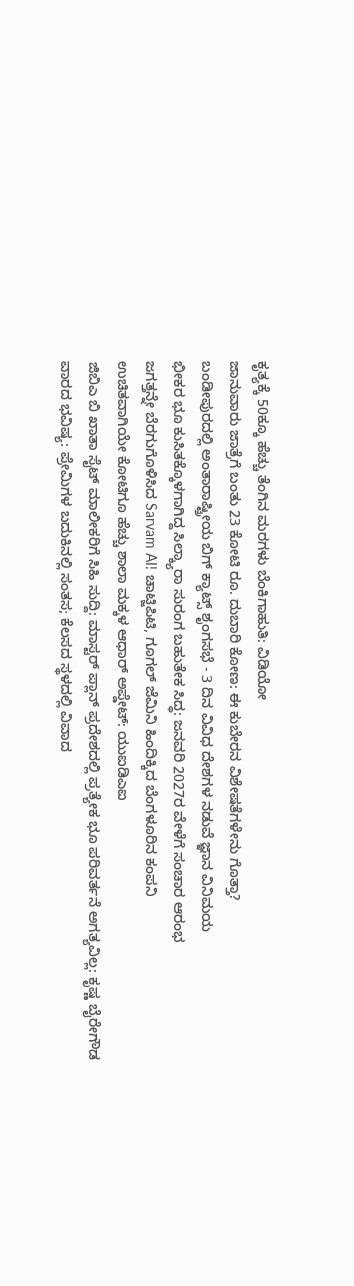ಕೃತ್ಯಕ್ಕೆ 50ಕ್ಕೂ ಹೆಚ್ಚು ತೆಂಗಿನ ಮರಗಳು ಬೆಂಕಿಗಾಹುತಿ: ವಿಡಿಯೋ
ಜಾನುವಾರು ಜಾತ್ರೆಗೆ ಬಂತು 23 ಕೋಟಿ ರೂ. ದುಬಾರಿ ಕೋಣ: ಈ ಕುಬೇರನ ವಿಶೇಷತೆಗಳೇನು ಗೊತ್ತಾ?
ಬಂಡೀಪುರದಲ್ಲಿ ಅಂತಾರಾಷ್ಟ್ರೀಯ ಬಿಗ್ ಕ್ಯಾಟ್ಸ್ ಶೃಂಗಸಭೆ - 3 ದಿನ ವಿವಿಧ ದೇಶಗಳ ನಡುವೆ ಜ್ಞಾನ ವಿನಿಮಯ
ಭೀಕರ ಭೂ ಕುಸಿತಕ್ಕೊಳಗಾಗಿದ್ದ ಸಿಲ್ಕ್ಯಾರಾ ಸುರಂಗ ಬಹುತೇಕ ಸಿದ್ಧ: ಜನವರಿ 2027ರ ವೇಳೆಗೆ ಸಂಚಾರ ಆರಂಭ
ಜಗತ್ತನ್ನೇ ಬೆರಗುಗೊಳಿಸಿದ Sarvam AI! ಚಾಟ್ಜಿಪಿಟಿ, ಗೂಗಲ್ ಜೆಮಿನಿ ಹಿಂದಿಕ್ಕಿದ ಬೆಂಗಳೂರಿನ ಕಂಪನಿ
ಉಚಿತವಾಗಿಯೇ ಕೋಟಿಗೂ ಹೆಚ್ಚು ಶಾಲಾ ಮಕ್ಕಳ ಆಧಾರ್ ಅಪ್ಡೇಟ್: ಯುಐಡಿಎಐ
ಜಿಬಿಎ ಬಿ ಖಾತಾ ಸೈಟ್ ಮಾಲೀಕರಿಗೆ ಸಿಹಿ ಸುದ್ದಿ: ಮಾಸ್ಟರ್ ಪ್ಲಾನ್ ಪ್ರದೇಶದಲ್ಲಿ ಪ್ರತ್ಯೇಕ ಭೂ ಪರಿವರ್ತನೆ ಅಗತ್ಯವಿಲ್ಲ: ಕೃಷ್ಣ ಬೈರೇಗೌಡ
ವಾರದ ಭವಿಷ್ಯ: ಪ್ರೇಮಿಗಳ ಬದುಕಿನಲ್ಲಿ ಸಂತಸ; ಕೆಲಸದ ಸ್ಥಳದಲ್ಲಿ ವಿವಾದ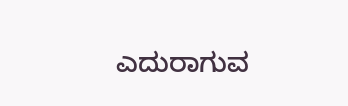ಎದುರಾಗುವ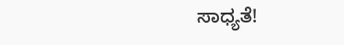ಸಾಧ್ಯತೆ!